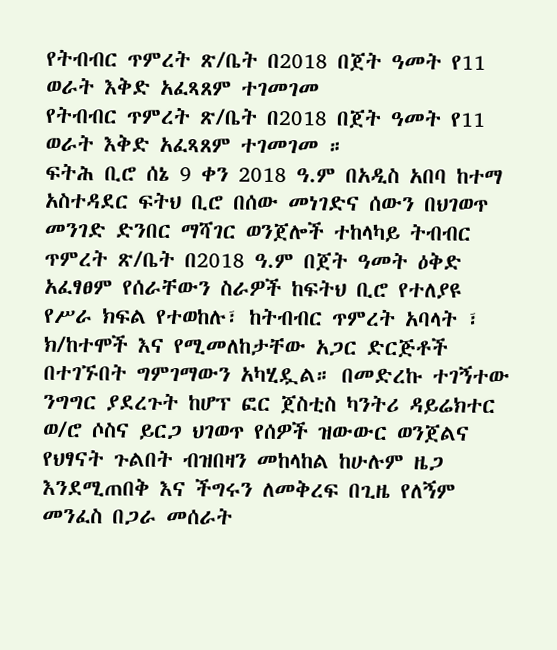የትብብር ጥምረት ጽ/ቤት በ2018 በጀት ዓመት የ11 ወራት እቅድ አፈጻጸም ተገመገመ
የትብብር ጥምረት ጽ/ቤት በ2018 በጀት ዓመት የ11 ወራት እቅድ አፈጻጸም ተገመገመ ።
ፍትሕ ቢሮ ሰኔ 9 ቀን 2018 ዓ.ም በአዲስ አበባ ከተማ አስተዳደር ፍትህ ቢሮ በሰው መነገድና ሰውን በህገወጥ መንገድ ድንበር ማሻገር ወንጀሎች ተከላካይ ትብብር ጥምረት ጽ/ቤት በ2018 ዓ.ም በጀት ዓመት ዕቅድ አፈፃፀም የሰራቸውን ስራዎች ከፍትህ ቢሮ የተለያዩ የሥራ ክፍል የተወከሉ፣ ከትብብር ጥምረት አባላት ፣ ክ/ከተሞች እና የሚመለከታቸው አጋር ድርጅቶች በተገኙበት ግምገማውን አካሂዷል። በመድረኩ ተገኝተው ንግግር ያደረጉት ከሆፕ ፎር ጀስቲስ ካንትሪ ዳይሬክተር ወ/ሮ ሶስና ይርጋ ህገወጥ የሰዎች ዝውውር ወንጀልና የህፃናት ጉልበት ብዝበዛን መከላከል ከሁሉም ዜጋ እንደሚጠበቅ እና ችግሩን ለመቅረፍ በጊዜ የለኝም መንፈስ በጋራ መሰራት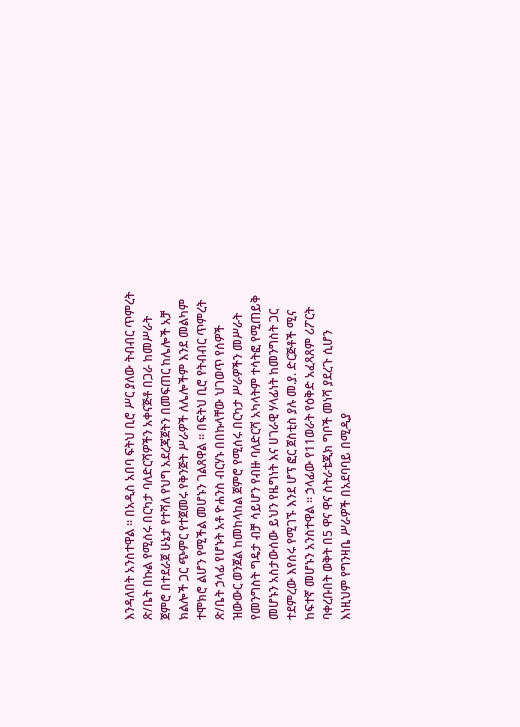እንዳለበት አንስተዋል ። በአዲስ አበባ ፍትህ ቢሮ ሥር ያለው ትብብር ጥምረት ጽ/ቤት በኩል የሚሰሩ በርካታ ባለድርሻዎችን አቀናጅቶ በጋራ ከመሥራት ጀምሮ በተደራጀ ሁኔታ የተሻለ የህግ አደረጃጀትን በመፍጠር ከሌሎች አቻ ክልሎች ጋር ጭምር የተጀመሩ የቅንጅት ሥራዎች ለሌሎችም እንደ መልካም ተሞክሮ ልሆን የሚችል መሆኑን ገልጸዋል ። በፍትህ ቢሮ የትብብር ጥምረት ጽ/ቤት ኃላፊ የሆኑት አቶ ዮሐንስ ብርሃኑ በበኩላቸው ህገወጥ የሰዎች ዝውውር ወንጀል ከመከላከል ጀምሮ የሚሰሩ በርካታ ሥራዎችን መሥራት የመንግስት ግዴታ ብቻ ሳይሆን የብዙ ባለድርሻ አካላትም ተሳትፎ የሚጠይቅ መሆኑን አስታውሰው ይህን የዜግነት እና ሀገራዊ ሃላፊነት ከመንግስት ጋር ተደምረው እየሰሩ የሚገኙ እንደ ሆፕ ፎር ጀስቲስ ያሉ መ.ያ. ድርጅቶች ሚና ከፍተኛ መሆኑን አንስተዋል ። ኃላፊው የ11ወራት የዕቅድ አፈጻጸም ሪፖርት ባቀረቡበት ወቅት በ5 ዋና ዋና ስትራቴጂክ ግቦች መነሻ ያደረጉ ሲሆን እነዚህም የግንዛቤ ሥራዎች በአደባባይ በሚዲያ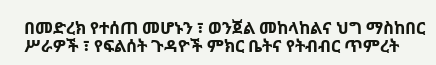በመድረክ የተሰጠ መሆኑን ፣ ወንጀል መከላከልና ህግ ማስከበር ሥራዎች ፣ የፍልሰት ጉዳዮች ምክር ቤትና የትብብር ጥምረት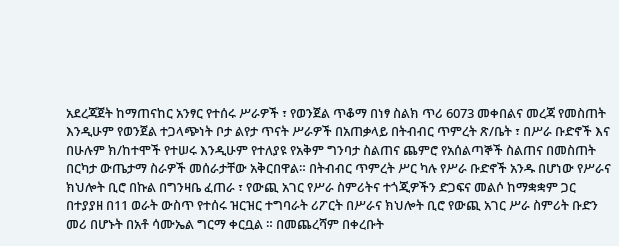አደረጃጀት ከማጠናከር አንፃር የተሰሩ ሥራዎች ፣ የወንጀል ጥቆማ በነፃ ስልክ ጥሪ 6073 መቀበልና መረጃ የመስጠት እንዲሁም የወንጀል ተጋላጭነት ቦታ ልየታ ጥናት ሥራዎች በአጠቃላይ በትብብር ጥምረት ጽ/ቤት ፣ በሥራ ቡድኖች እና በሁሉም ክ/ከተሞች የተሠሩ እንዲሁም የተለያዩ የአቅም ግንባታ ስልጠና ጨምሮ የአሰልጣኞች ስልጠና በመስጠት በርካታ ውጤታማ ስራዎች መሰራታቸው አቅርበዋል። በትብብር ጥምረት ሥር ካሉ የሥራ ቡድኖች አንዱ በሆነው የሥራና ክህሎት ቢሮ በኩል በግንዛቤ ፈጠራ ፣ የውጪ አገር የሥራ ስምሪትና ተጎጂዎችን ድጋፍና መልሶ ከማቋቋም ጋር በተያያዘ በ11 ወራት ውስጥ የተሰሩ ዝርዝር ተግባራት ሪፖርት በሥራና ክህሎት ቢሮ የውጪ አገር ሥራ ስምሪት ቡድን መሪ በሆኑት በአቶ ሳሙኤል ግርማ ቀርቧል ። በመጨረሻም በቀረቡት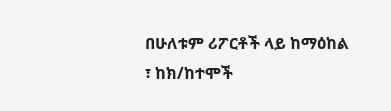በሁለቱም ሪፖርቶች ላይ ከማዕከል ፣ ከክ/ከተሞች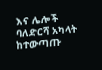እና ሌሎች ባለድርሻ አካላት ከተውጣጡ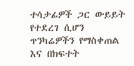ተሳታፊዎች ጋር ውይይት የተደረገ ሲሆን ጥንካሬዎችን የማስቀጠል እና በክፍተት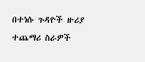በተነሱ ጉዳዮች ዙሪያ ተጨማሪ ስራዎች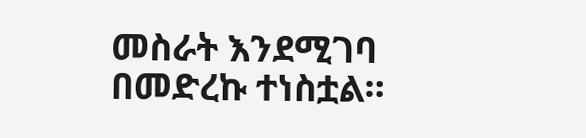መስራት እንደሚገባ በመድረኩ ተነስቷል።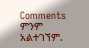Comments
ምንም አልተገኘም.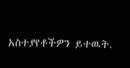አስተያየቶችዎን ይተዉት.